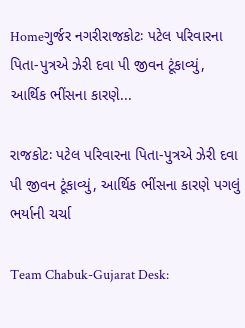Homeગુર્જર નગરીરાજકોટઃ પટેલ પરિવારના પિતા-પુત્રએ ઝેરી દવા પી જીવન ટૂંકાવ્યું, આર્થિક ભીંસના કારણે...

રાજકોટઃ પટેલ પરિવારના પિતા-પુત્રએ ઝેરી દવા પી જીવન ટૂંકાવ્યું, આર્થિક ભીંસના કારણે પગલું ભર્યાની ચર્ચા

Team Chabuk-Gujarat Desk: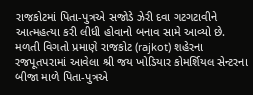રાજકોટમાં પિતા-પુત્રએ સજોડે ઝેરી દવા ગટગટાવીને આત્મહત્યા કરી લીધી હોવાનો બનાવ સામે આવ્યો છે. મળતી વિગતો પ્રમાણે રાજકોટ (rajkot) શહેરના રજપૂતપરામાં આવેલા શ્રી જય ખોડિયાર કોમર્શિયલ સેન્ટરના બીજા માળે પિતા-પુત્રએ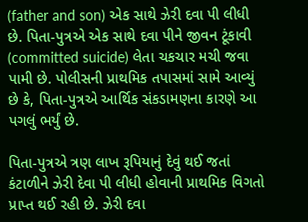(father and son) એક સાથે ઝેરી દવા પી લીધી છે. પિતા-પુત્રએ એક સાથે દવા પીને જીવન ટૂંકાવી (committed suicide) લેતા ચકચાર મચી જવા પામી છે. પોલીસની પ્રાથમિક તપાસમાં સામે આવ્યું છે કે, પિતા-પુત્રએ આર્થિક સંકડામણના કારણે આ પગલું ભર્યું છે.

પિતા-પુત્રએ ત્રણ લાખ રૂપિયાનું દેવું થઈ જતાં કંટાળીને ઝેરી દેવા પી લીધી હોવાની પ્રાથમિક વિગતો પ્રાપ્ત થઈ રહી છે. ઝેરી દવા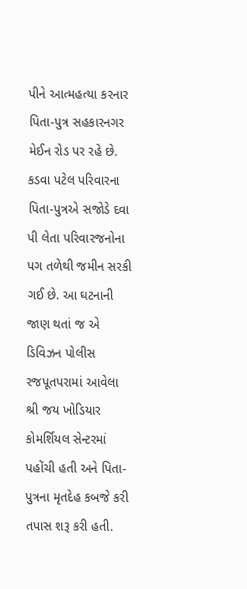પીને આત્મહત્યા કરનાર પિતા-પુત્ર સહકારનગર મેઈન રોડ પર રહે છે. કડવા પટેલ પરિવારના પિતા-પુત્રએ સજોડે દવા પી લેતા પરિવારજનોના પગ તળેથી જમીન સરકી ગઈ છે. આ ઘટનાની જાણ થતાં જ એ ડિવિઝન પોલીસ રજપૂતપરામાં આવેલા શ્રી જય ખોડિયાર કોમર્શિયલ સેન્ટરમાં પહોંચી હતી અને પિતા-પુત્રના મૃતદેહ કબજે કરી તપાસ શરૂ કરી હતી.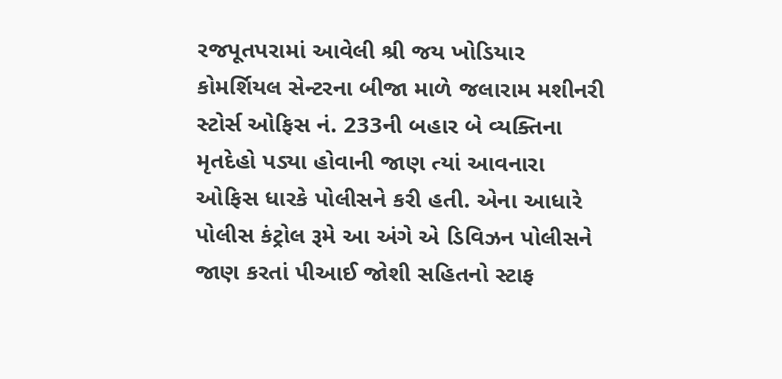રજપૂતપરામાં આવેલી શ્રી જય ખોડિયાર કોમર્શિયલ સેન્ટરના બીજા માળે જલારામ મશીનરી સ્ટોર્સ ઓફિસ નં. 233ની બહાર બે વ્યક્તિના મૃતદેહો પડ્યા હોવાની જાણ ત્યાં આવનારા ઓફિસ ધારકે પોલીસને કરી હતી. એના આધારે પોલીસ કંટ્રોલ રૂમે આ અંગે એ ડિવિઝન પોલીસને જાણ કરતાં પીઆઈ જોશી સહિતનો સ્ટાફ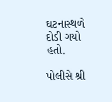ઘટનાસ્થળે દોડી ગયો હતો.

પોલીસે શ્રી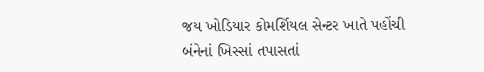જય ખોડિયાર કોમર્શિયલ સેન્ટર ખાતે પહોંચી બંનેનાં ખિસ્સાં તપાસતાં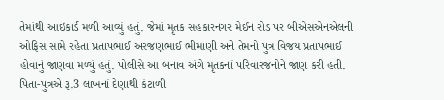તેમાંથી આઇકાર્ડ મળી આવ્યું હતું. જેમાં મૃતક સહકારનગર મેઈન રોડ પર બીએસએનએલની ઓફિસ સામે રહેતા પ્રતાપભાઈ અરજણભાઈ ભીમાણી અને તેમનો પુત્ર વિજય પ્રતાપભાઈ હોવાનું જાણવા મળ્યું હતું. પોલીસે આ બનાવ અંગે મૃતકનાં પરિવારજનોને જાણ કરી હતી. પિતા-પુત્રએ રૂ.3 લાખનાં દેણાથી કંટાળી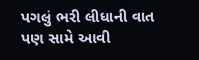પગલું ભરી લીધાની વાત પણ સામે આવી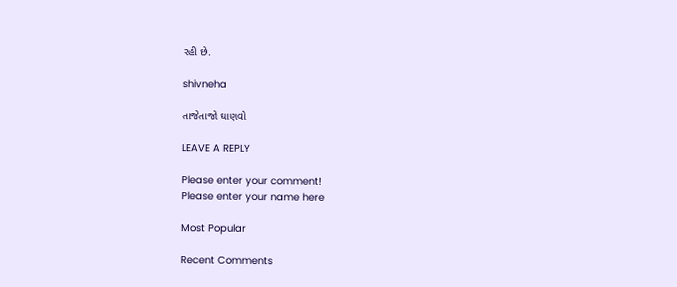રહી છે.

shivneha

તાજેતાજો ઘાણવો

LEAVE A REPLY

Please enter your comment!
Please enter your name here

Most Popular

Recent Comments